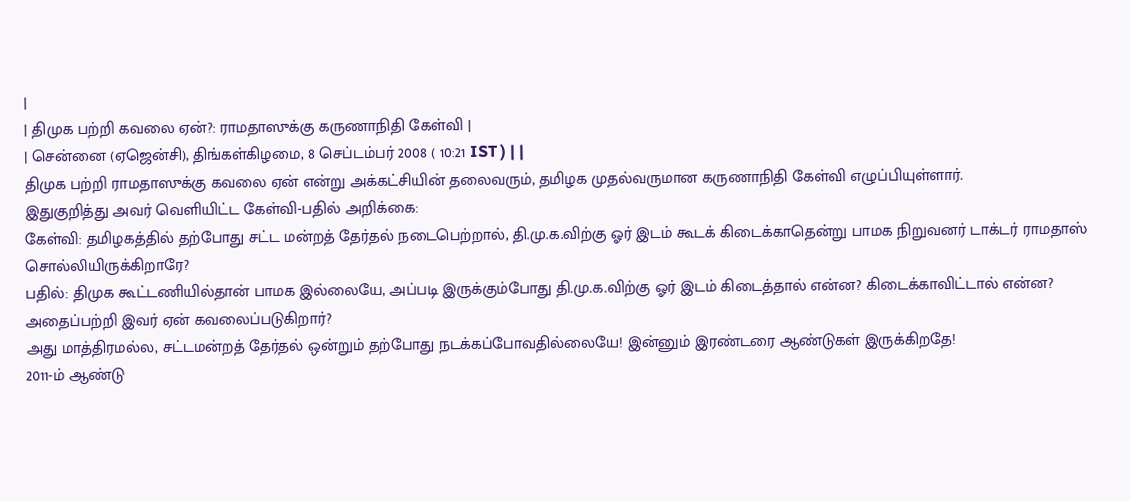|
| திமுக பற்றி கவலை ஏன்?: ராமதாஸுக்கு கருணாநிதி கேள்வி |
| சென்னை (ஏஜென்சி), திங்கள்கிழமை, 8 செப்டம்பர் 2008 ( 10:21 IST ) | |
திமுக பற்றி ராமதாஸுக்கு கவலை ஏன் என்று அக்கட்சியின் தலைவரும், தமிழக முதல்வருமான கருணாநிதி கேள்வி எழுப்பியுள்ளார்.
இதுகுறித்து அவர் வெளியிட்ட கேள்வி-பதில் அறிக்கை:
கேள்வி: தமிழகத்தில் தற்போது சட்ட மன்றத் தேர்தல் நடைபெற்றால், தி.மு.க.விற்கு ஓர் இடம் கூடக் கிடைக்காதென்று பாமக நிறுவனர் டாக்டர் ராமதாஸ் சொல்லியிருக்கிறாரே?
பதில்: திமுக கூட்டணியில்தான் பாமக இல்லையே, அப்படி இருக்கும்போது தி.மு.க.விற்கு ஓர் இடம் கிடைத்தால் என்ன? கிடைக்காவிட்டால் என்ன? அதைப்பற்றி இவர் ஏன் கவலைப்படுகிறார்?
அது மாத்திரமல்ல, சட்டமன்றத் தேர்தல் ஒன்றும் தற்போது நடக்கப்போவதில்லையே! இன்னும் இரண்டரை ஆண்டுகள் இருக்கிறதே!
2011-ம் ஆண்டு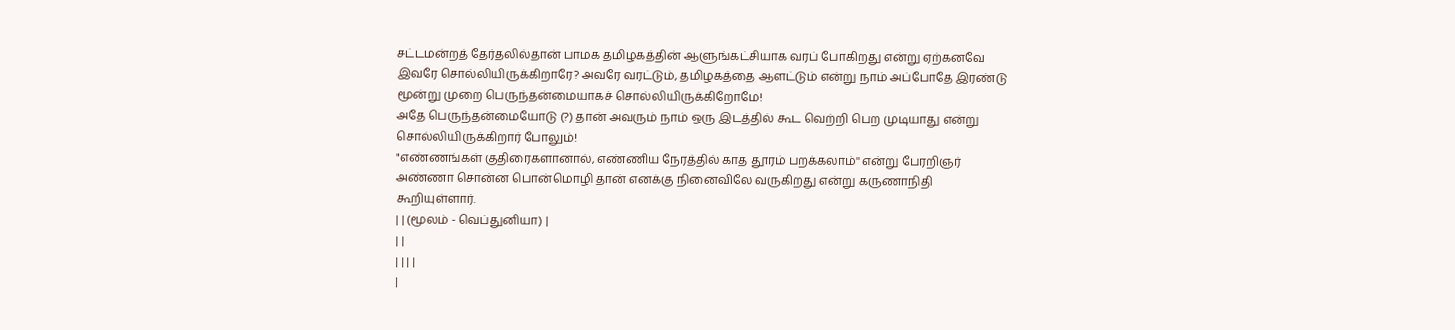சட்டமன்றத் தேர்தலில்தான் பாமக தமிழகத்தின் ஆளுங்கட்சியாக வரப் போகிறது என்று ஏற்கனவே இவரே சொல்லியிருக்கிறாரே? அவரே வரட்டும், தமிழகத்தை ஆளட்டும் என்று நாம் அப்போதே இரண்டு மூன்று முறை பெருந்தன்மையாகச் சொல்லியிருக்கிறோமே!
அதே பெருந்தன்மையோடு (?) தான் அவரும் நாம் ஒரு இடத்தில் கூட வெற்றி பெற முடியாது என்று சொல்லியிருக்கிறார் போலும்!
"எண்ணங்கள் குதிரைகளானால், எண்ணிய நேரத்தில் காத தூரம் பறக்கலாம்'' என்று பேரறிஞர் அண்ணா சொன்ன பொன்மொழி தான் எனக்கு நினைவிலே வருகிறது என்று கருணாநிதி கூறியுள்ளார்.
| | (மூலம் - வெப்துனியா) |
| |
| | | |
|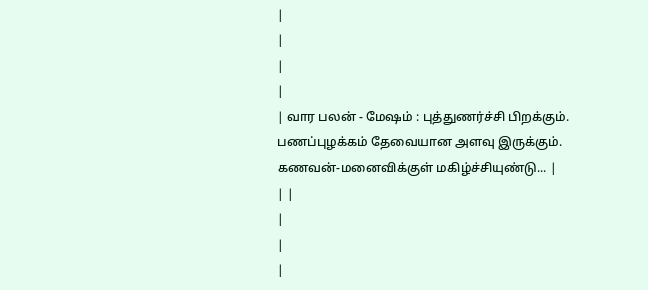|
|
|
|
| வார பலன் - மேஷம் : புத்துணர்ச்சி பிறக்கும். பணப்புழக்கம் தேவையான அளவு இருக்கும். கணவன்-மனைவிக்குள் மகிழ்ச்சியுண்டு... |
| |
|
|
|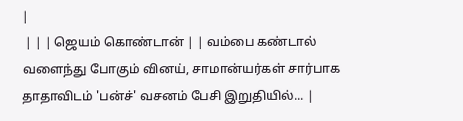|
 | | | ஜெயம் கொண்டான் | | வம்பை கண்டால் வளைந்து போகும் வினய், சாமான்யர்கள் சார்பாக தாதாவிடம் 'பன்ச்' வசனம் பேசி இறுதியில்... |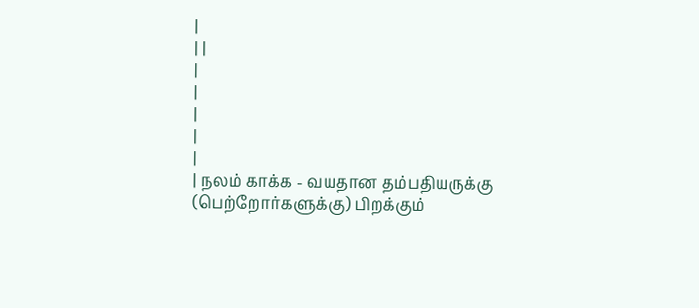|
| |
|
|
|
|
|
| நலம் காக்க - வயதான தம்பதியருக்கு (பெற்றோர்களுக்கு) பிறக்கும்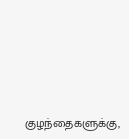குழந்தைகளுக்கு,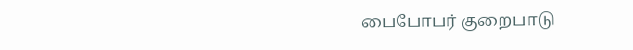பைபோபர் குறைபாடு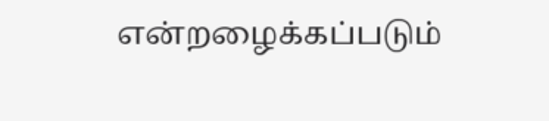என்றழைக்கப்படும்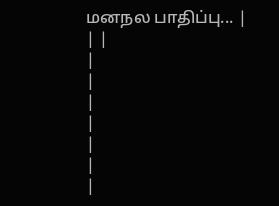மனநல பாதிப்பு... |
| |
|
|
|
|
|
|
|